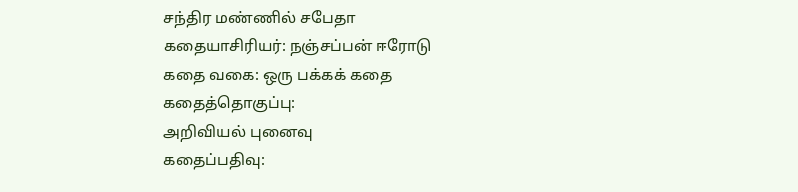சந்திர மண்ணில் சபேதா
கதையாசிரியர்: நஞ்சப்பன் ஈரோடு
கதை வகை: ஒரு பக்கக் கதை
கதைத்தொகுப்பு:
அறிவியல் புனைவு
கதைப்பதிவு: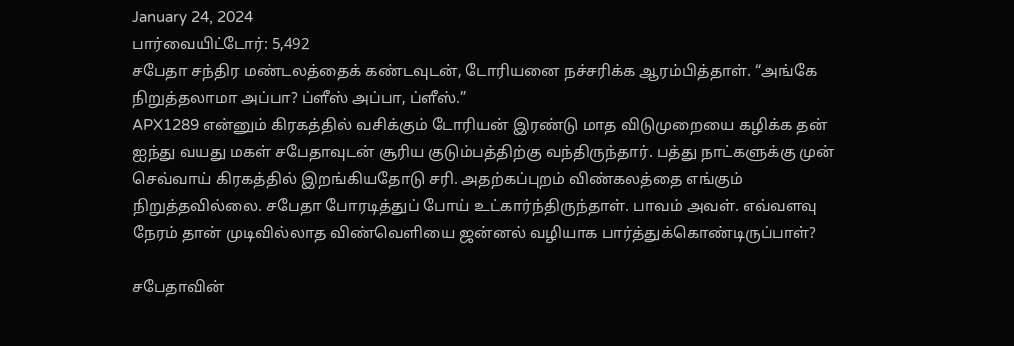January 24, 2024
பார்வையிட்டோர்: 5,492
சபேதா சந்திர மண்டலத்தைக் கண்டவுடன், டோரியனை நச்சரிக்க ஆரம்பித்தாள். “அங்கே நிறுத்தலாமா அப்பா? ப்ளீஸ் அப்பா, ப்ளீஸ்.”
APX1289 என்னும் கிரகத்தில் வசிக்கும் டோரியன் இரண்டு மாத விடுமுறையை கழிக்க தன் ஐந்து வயது மகள் சபேதாவுடன் சூரிய குடும்பத்திற்கு வந்திருந்தார். பத்து நாட்களுக்கு முன் செவ்வாய் கிரகத்தில் இறங்கியதோடு சரி. அதற்கப்புறம் விண்கலத்தை எங்கும் நிறுத்தவில்லை. சபேதா போரடித்துப் போய் உட்கார்ந்திருந்தாள். பாவம் அவள். எவ்வளவு நேரம் தான் முடிவில்லாத விண்வெளியை ஜன்னல் வழியாக பார்த்துக்கொண்டிருப்பாள்?

சபேதாவின்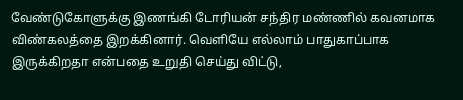வேண்டுகோளுக்கு இணங்கி டோரியன் சந்திர மண்ணில் கவனமாக விண்கலத்தை இறக்கினார். வெளியே எல்லாம் பாதுகாப்பாக இருக்கிறதா என்பதை உறுதி செய்து விட்டு,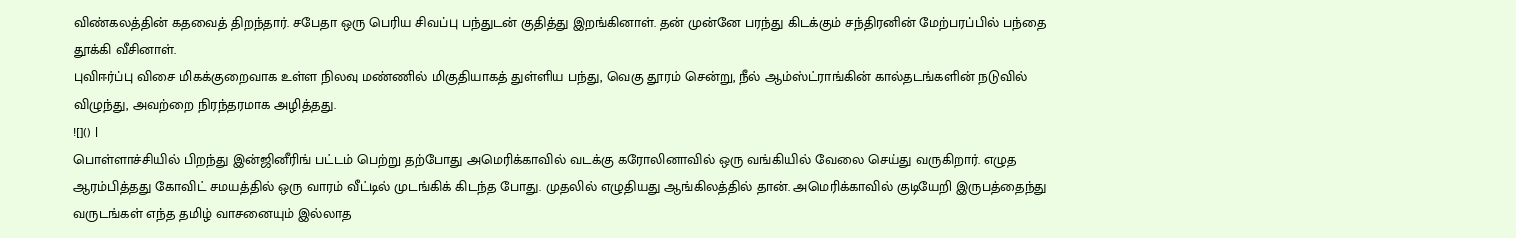விண்கலத்தின் கதவைத் திறந்தார். சபேதா ஒரு பெரிய சிவப்பு பந்துடன் குதித்து இறங்கினாள். தன் முன்னே பரந்து கிடக்கும் சந்திரனின் மேற்பரப்பில் பந்தை தூக்கி வீசினாள்.
புவிஈர்ப்பு விசை மிகக்குறைவாக உள்ள நிலவு மண்ணில் மிகுதியாகத் துள்ளிய பந்து, வெகு தூரம் சென்று, நீல் ஆம்ஸ்ட்ராங்கின் கால்தடங்களின் நடுவில் விழுந்து, அவற்றை நிரந்தரமாக அழித்தது.
![]() |
பொள்ளாச்சியில் பிறந்து இன்ஜினீரிங் பட்டம் பெற்று தற்போது அமெரிக்காவில் வடக்கு கரோலினாவில் ஒரு வங்கியில் வேலை செய்து வருகிறார். எழுத ஆரம்பித்தது கோவிட் சமயத்தில் ஒரு வாரம் வீட்டில் முடங்கிக் கிடந்த போது. முதலில் எழுதியது ஆங்கிலத்தில் தான். அமெரிக்காவில் குடியேறி இருபத்தைந்து வருடங்கள் எந்த தமிழ் வாசனையும் இல்லாத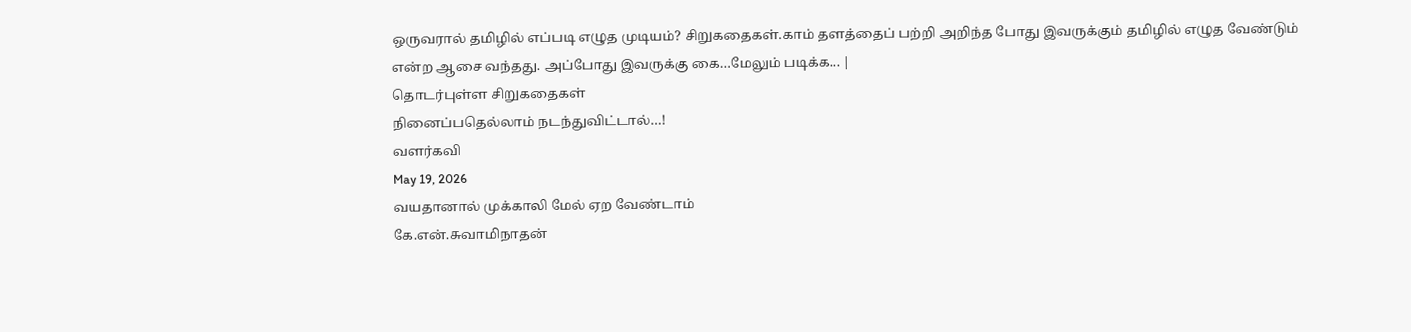ஒருவரால் தமிழில் எப்படி எழுத முடியம்? சிறுகதைகள்.காம் தளத்தைப் பற்றி அறிந்த போது இவருக்கும் தமிழில் எழுத வேண்டும் என்ற ஆசை வந்தது. அப்போது இவருக்கு கை…மேலும் படிக்க... |
தொடர்புள்ள சிறுகதைகள்
நினைப்பதெல்லாம் நடந்துவிட்டால்…!
வளர்கவி
May 19, 2026
வயதானால் முக்காலி மேல் ஏற வேண்டாம்
கே.என்.சுவாமிநாதன்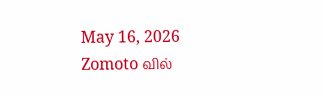May 16, 2026
Zomoto வில்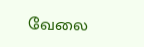வேலை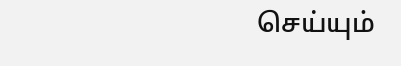செய்யும்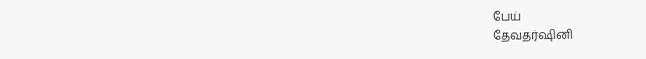பேய்
தேவதர்ஷினி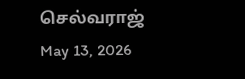செல்வராஜ்
May 13, 2026